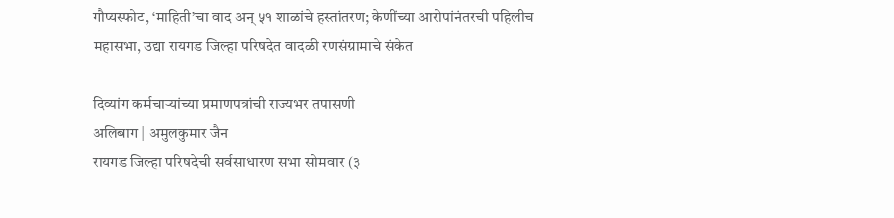गौप्यस्फोट, ‘माहिती’चा वाद अन् ५१ शाळांचे हस्तांतरण; केणींच्या आरोपांनंतरची पहिलीच महासभा, उद्या रायगड जिल्हा परिषदेत वादळी रणसंग्रामाचे संकेत

दिव्यांग कर्मचाऱ्यांच्या प्रमाणपत्रांची राज्यभर तपासणी
अलिबाग | अमुलकुमार जैन
रायगड जिल्हा परिषदेची सर्वसाधारण सभा सोमवार (३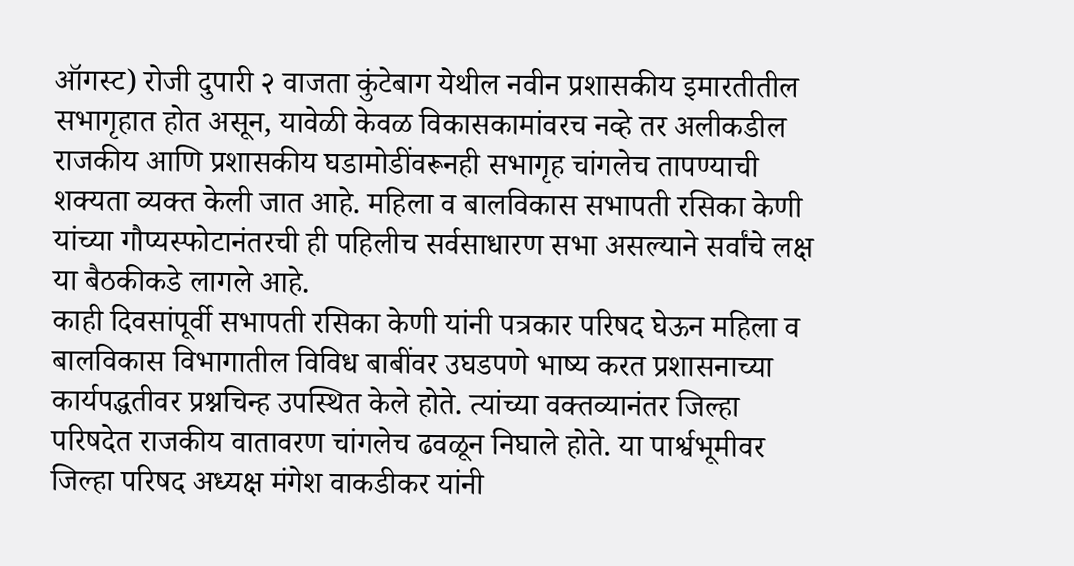ऑगस्ट) रोजी दुपारी २ वाजता कुंटेबाग येथील नवीन प्रशासकीय इमारतीतील सभागृहात होत असून, यावेळी केवळ विकासकामांवरच नव्हे तर अलीकडील राजकीय आणि प्रशासकीय घडामोडींवरूनही सभागृह चांगलेच तापण्याची शक्यता व्यक्त केली जात आहे. महिला व बालविकास सभापती रसिका केणी यांच्या गौप्यस्फोटानंतरची ही पहिलीच सर्वसाधारण सभा असल्याने सर्वांचे लक्ष या बैठकीकडे लागले आहे.
काही दिवसांपूर्वी सभापती रसिका केणी यांनी पत्रकार परिषद घेऊन महिला व बालविकास विभागातील विविध बाबींवर उघडपणे भाष्य करत प्रशासनाच्या कार्यपद्धतीवर प्रश्नचिन्ह उपस्थित केले होते. त्यांच्या वक्तव्यानंतर जिल्हा परिषदेत राजकीय वातावरण चांगलेच ढवळून निघाले होते. या पार्श्वभूमीवर जिल्हा परिषद अध्यक्ष मंगेश वाकडीकर यांनी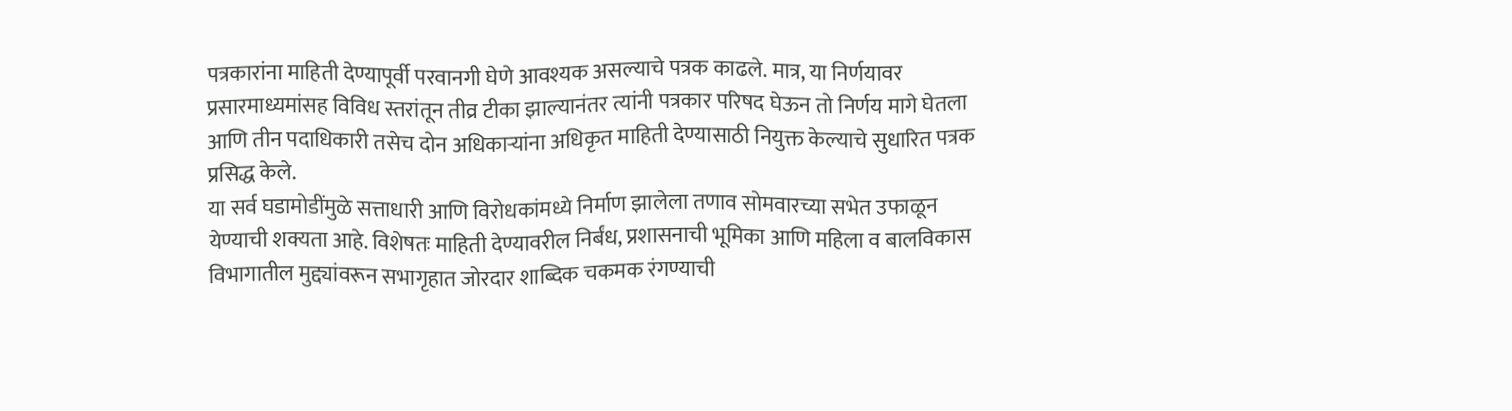पत्रकारांना माहिती देण्यापूर्वी परवानगी घेणे आवश्यक असल्याचे पत्रक काढले. मात्र, या निर्णयावर प्रसारमाध्यमांसह विविध स्तरांतून तीव्र टीका झाल्यानंतर त्यांनी पत्रकार परिषद घेऊन तो निर्णय मागे घेतला आणि तीन पदाधिकारी तसेच दोन अधिकाऱ्यांना अधिकृत माहिती देण्यासाठी नियुक्त केल्याचे सुधारित पत्रक प्रसिद्ध केले.
या सर्व घडामोडींमुळे सत्ताधारी आणि विरोधकांमध्ये निर्माण झालेला तणाव सोमवारच्या सभेत उफाळून येण्याची शक्यता आहे. विशेषतः माहिती देण्यावरील निर्बंध, प्रशासनाची भूमिका आणि महिला व बालविकास विभागातील मुद्द्यांवरून सभागृहात जोरदार शाब्दिक चकमक रंगण्याची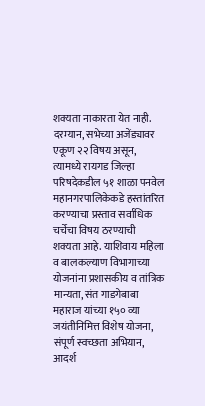शक्यता नाकारता येत नाही.
दरम्यान, सभेच्या अजेंड्यावर एकूण २२ विषय असून, त्यामध्ये रायगड जिल्हा परिषदेकडील ५१ शाळा पनवेल महानगरपालिकेकडे हस्तांतरित करण्याचा प्रस्ताव सर्वाधिक चर्चेचा विषय ठरण्याची शक्यता आहे. याशिवाय महिला व बालकल्याण विभागाच्या योजनांना प्रशासकीय व तांत्रिक मान्यता, संत गाडगेबाबा महाराज यांच्या १५० व्या जयंतीनिमित्त विशेष योजना, संपूर्ण स्वच्छता अभियान, आदर्श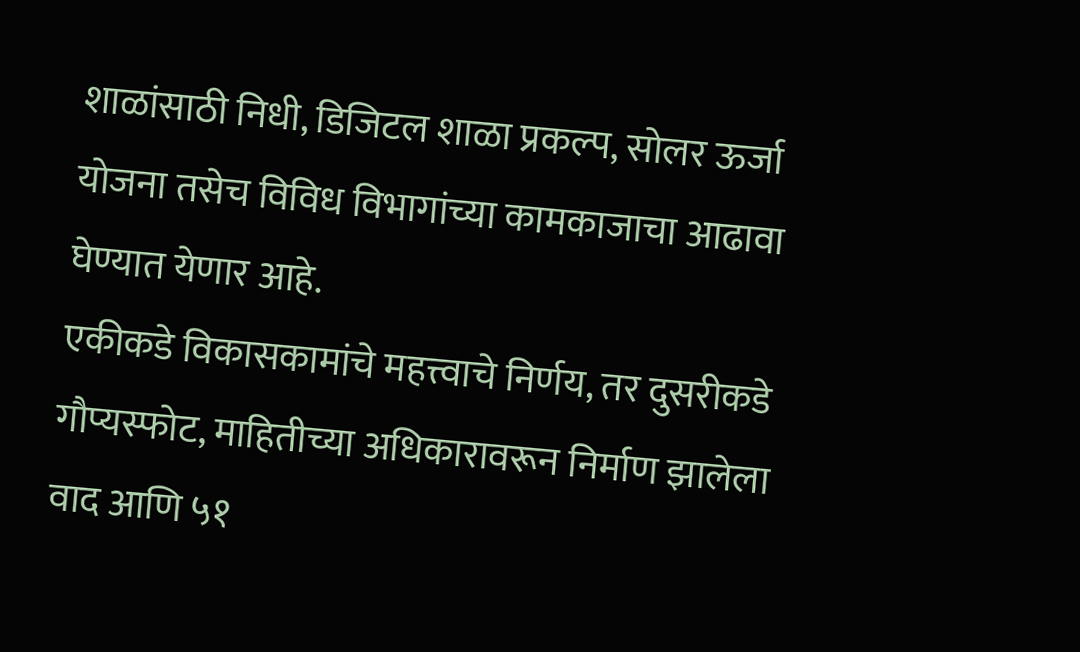शाळांसाठी निधी, डिजिटल शाळा प्रकल्प, सोलर ऊर्जा योजना तसेच विविध विभागांच्या कामकाजाचा आढावा घेण्यात येणार आहे.
एकीकडे विकासकामांचे महत्त्वाचे निर्णय, तर दुसरीकडे गौप्यस्फोट, माहितीच्या अधिकारावरून निर्माण झालेला वाद आणि ५१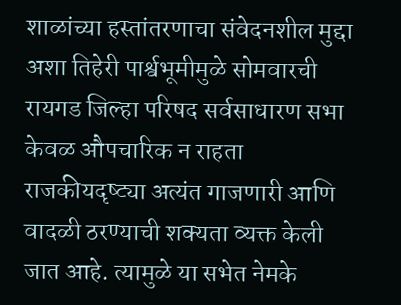शाळांच्या हस्तांतरणाचा संवेदनशील मुद्दा अशा तिहेरी पार्श्वभूमीमुळे सोमवारची रायगड जिल्हा परिषद सर्वसाधारण सभा केवळ औपचारिक न राहता राजकीयदृष्ट्या अत्यंत गाजणारी आणि वादळी ठरण्याची शक्यता व्यक्त केली जात आहे. त्यामुळे या सभेत नेमके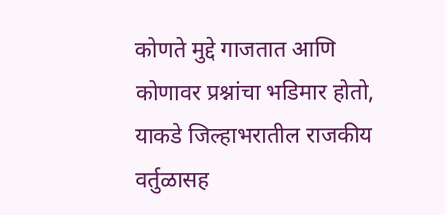कोणते मुद्दे गाजतात आणि कोणावर प्रश्नांचा भडिमार होतो, याकडे जिल्हाभरातील राजकीय वर्तुळासह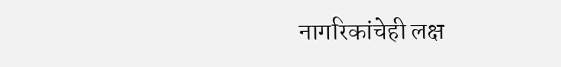नागरिकांचेही लक्ष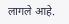लागले आहे.